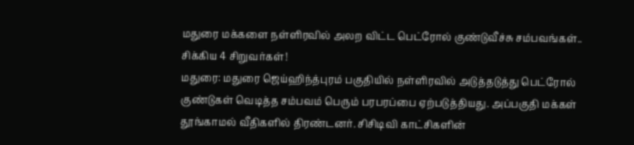மதுரை மக்களை நள்ளிரவில் அலற விட்ட பெட்ரோல் குண்டுவீச்சு சம்பவங்கள்.. சிக்கிய 4 சிறுவர்கள்!
மதுரை: மதுரை ஜெய்ஹிந்த்புரம் பகுதியில் நள்ளிரவில் அடுத்தடுத்து பெட்ரோல் குண்டுகள் வெடித்த சம்பவம் பெரும் பரபரப்பை ஏற்படுத்தியது. அப்பகுதி மக்கள் தூங்காமல் வீதிகளில் திரண்டனர். சிசிடிவி காட்சிகளின்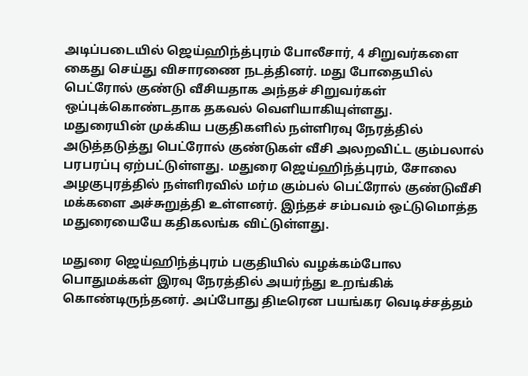அடிப்படையில் ஜெய்ஹிந்த்புரம் போலீசார், 4 சிறுவர்களை கைது செய்து விசாரணை நடத்தினர். மது போதையில் பெட்ரோல் குண்டு வீசியதாக அந்தச் சிறுவர்கள் ஒப்புக்கொண்டதாக தகவல் வெளியாகியுள்ளது.
மதுரையின் முக்கிய பகுதிகளில் நள்ளிரவு நேரத்தில் அடுத்தடுத்து பெட்ரோல் குண்டுகள் வீசி அலறவிட்ட கும்பலால் பரபரப்பு ஏற்பட்டுள்ளது. மதுரை ஜெய்ஹிந்த்புரம், சோலை அழகுபுரத்தில் நள்ளிரவில் மர்ம கும்பல் பெட்ரோல் குண்டுவீசி மக்களை அச்சுறுத்தி உள்ளனர். இந்தச் சம்பவம் ஒட்டுமொத்த மதுரையையே கதிகலங்க விட்டுள்ளது.

மதுரை ஜெய்ஹிந்த்புரம் பகுதியில் வழக்கம்போல பொதுமக்கள் இரவு நேரத்தில் அயர்ந்து உறங்கிக் கொண்டிருந்தனர். அப்போது திடீரென பயங்கர வெடிச்சத்தம்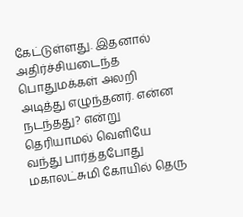கேட்டுள்ளது. இதனால் அதிர்ச்சியடைந்த பொதுமக்கள் அலறி அடித்து எழுந்தனர். என்ன நடந்தது? என்று தெரியாமல் வெளியே வந்து பார்த்தபோது மகாலட்சுமி கோயில் தெரு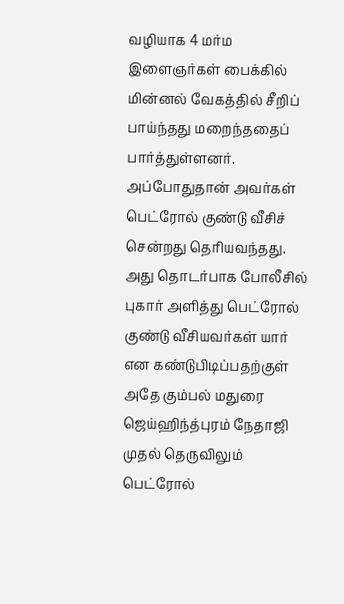வழியாக 4 மர்ம இளைஞர்கள் பைக்கில் மின்னல் வேகத்தில் சீறிப் பாய்ந்தது மறைந்ததைப் பார்த்துள்ளனர்.
அப்போதுதான் அவர்கள் பெட்ரோல் குண்டு வீசிச் சென்றது தெரியவந்தது. அது தொடர்பாக போலீசில் புகார் அளித்து பெட்ரோல் குண்டு வீசியவர்கள் யார் என கண்டுபிடிப்பதற்குள் அதே கும்பல் மதுரை ஜெய்ஹிந்த்புரம் நேதாஜி முதல் தெருவிலும் பெட்ரோல்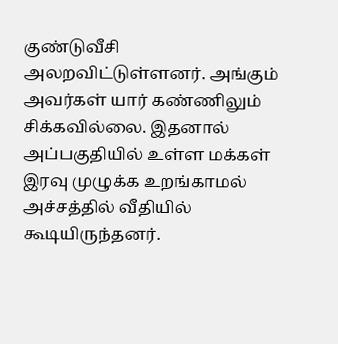குண்டுவீசி அலறவிட்டுள்ளனர். அங்கும் அவர்கள் யார் கண்ணிலும் சிக்கவில்லை. இதனால் அப்பகுதியில் உள்ள மக்கள் இரவு முழுக்க உறங்காமல் அச்சத்தில் வீதியில் கூடியிருந்தனர்.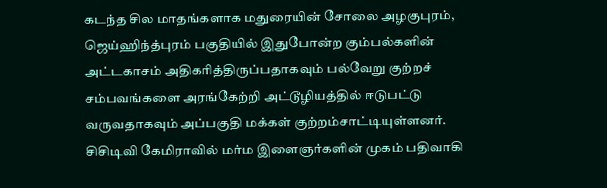கடந்த சில மாதங்களாக மதுரையின் சோலை அழகுபுரம், ஜெய்ஹிந்த்புரம் பகுதியில் இதுபோன்ற கும்பல்களின் அட்டகாசம் அதிகரித்திருப்பதாகவும் பல்வேறு குற்றச் சம்பவங்களை அரங்கேற்றி அட்டூழியத்தில் ஈடுபட்டு வருவதாகவும் அப்பகுதி மக்கள் குற்றம்சாட்டியுள்ளனர். சிசிடிவி கேமிராவில் மர்ம இளைஞர்களின் முகம் பதிவாகி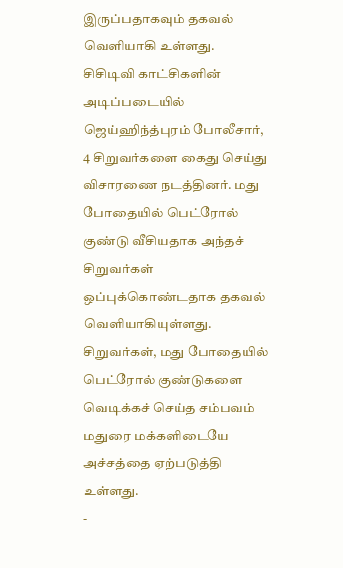இருப்பதாகவும் தகவல் வெளியாகி உள்ளது.
சிசிடிவி காட்சிகளின் அடிப்படையில் ஜெய்ஹிந்த்புரம் போலீசார், 4 சிறுவர்களை கைது செய்து விசாரணை நடத்தினர். மது போதையில் பெட்ரோல் குண்டு வீசியதாக அந்தச் சிறுவர்கள் ஒப்புக்கொண்டதாக தகவல் வெளியாகியுள்ளது. சிறுவர்கள், மது போதையில் பெட்ரோல் குண்டுகளை வெடிக்கச் செய்த சம்பவம் மதுரை மக்களிடையே அச்சத்தை ஏற்படுத்தி உள்ளது.
-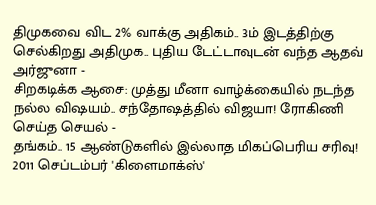திமுகவை விட 2% வாக்கு அதிகம்.. 3ம் இடத்திற்கு செல்கிறது அதிமுக.. புதிய டேட்டாவுடன் வந்த ஆதவ் அர்ஜுனா -
சிறகடிக்க ஆசை: முத்து மீனா வாழ்க்கையில் நடந்த நல்ல விஷயம்.. சந்தோஷத்தில் விஜயா! ரோகிணி செய்த செயல் -
தங்கம்.. 15 ஆண்டுகளில் இல்லாத மிகப்பெரிய சரிவு! 2011 செப்டம்பர் 'கிளைமாக்ஸ்'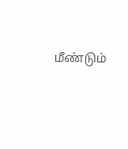மீண்டும்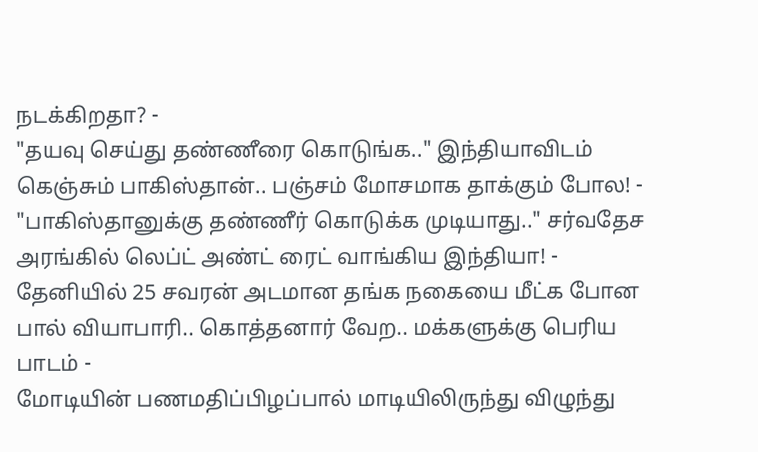நடக்கிறதா? -
"தயவு செய்து தண்ணீரை கொடுங்க.." இந்தியாவிடம் கெஞ்சும் பாகிஸ்தான்.. பஞ்சம் மோசமாக தாக்கும் போல! -
"பாகிஸ்தானுக்கு தண்ணீர் கொடுக்க முடியாது.." சர்வதேச அரங்கில் லெப்ட் அண்ட் ரைட் வாங்கிய இந்தியா! -
தேனியில் 25 சவரன் அடமான தங்க நகையை மீட்க போன பால் வியாபாரி.. கொத்தனார் வேற.. மக்களுக்கு பெரிய பாடம் -
மோடியின் பணமதிப்பிழப்பால் மாடியிலிருந்து விழுந்து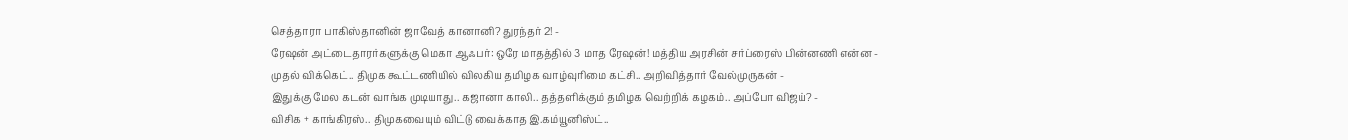செத்தாரா பாகிஸ்தானின் ஜாவேத் கானானி? துரந்தர் 2! -
ரேஷன் அட்டைதாரர்களுக்கு மெகா ஆஃபர்: ஒரே மாதத்தில் 3 மாத ரேஷன்! மத்திய அரசின் சர்ப்ரைஸ் பின்னணி என்ன -
முதல் விக்கெட்.. திமுக கூட்டணியில் விலகிய தமிழக வாழ்வுரிமை கட்சி.. அறிவித்தார் வேல்முருகன் -
இதுக்கு மேல கடன் வாங்க முடியாது.. கஜானா காலி.. தத்தளிக்கும் தமிழக வெற்றிக் கழகம்.. அப்போ விஜய்? -
விசிக + காங்கிரஸ்.. திமுகவையும் விட்டு வைக்காத இ.கம்யூனிஸ்ட்..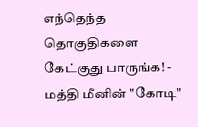எந்தெந்த தொகுதிகளை கேட்குது பாருங்க! -
மத்தி மீனின் "கோடி"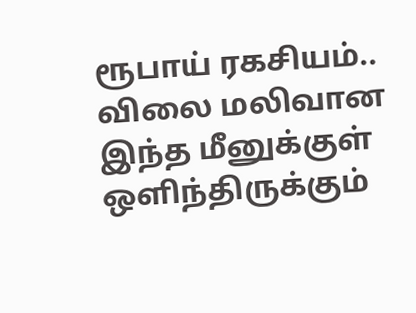ரூபாய் ரகசியம்.. விலை மலிவான இந்த மீனுக்குள் ஒளிந்திருக்கும்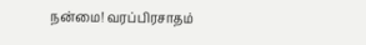நன்மை! வரப்பிரசாதம்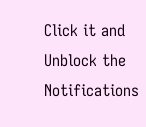Click it and Unblock the Notifications